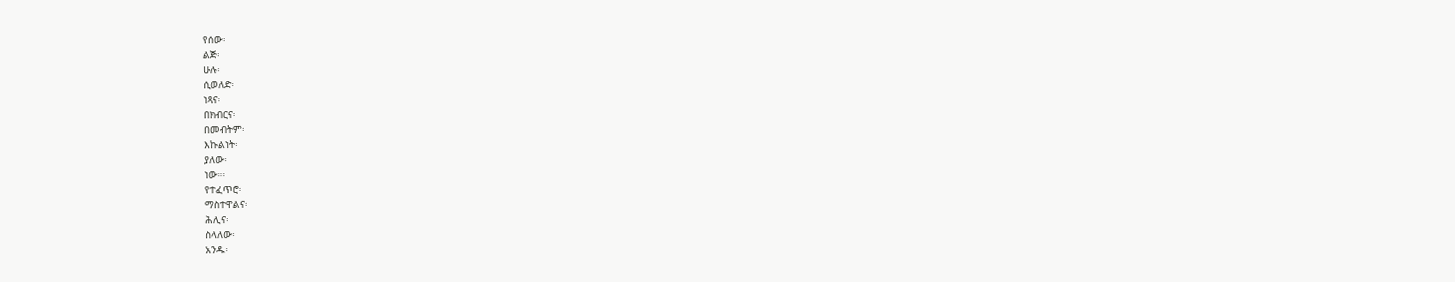የሰው፡
ልጅ፡
ሁሉ፡
ሲወለድ፡
ነጻና፡
በክብርና፡
በመብትም፡
እኩልነት፡
ያለው፡
ነው።፡
የተፈጥሮ፡
ማስተዋልና፡
ሕሊና፡
ስላለው፡
አንዱ፡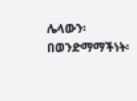ሌላውን፡
በወንድማማችነት፡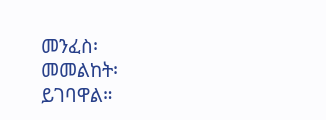መንፈስ፡
መመልከት፡
ይገባዋል።